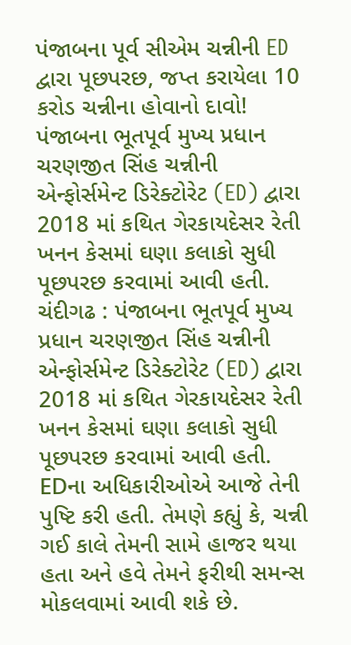પંજાબના પૂર્વ સીએમ ચન્નીની ED દ્વારા પૂછપરછ, જપ્ત કરાયેલા 10 કરોડ ચન્નીના હોવાનો દાવો!
પંજાબના ભૂતપૂર્વ મુખ્ય પ્રધાન ચરણજીત સિંહ ચન્નીની એન્ફોર્સમેન્ટ ડિરેક્ટોરેટ (ED) દ્વારા 2018 માં કથિત ગેરકાયદેસર રેતી ખનન કેસમાં ઘણા કલાકો સુધી પૂછપરછ કરવામાં આવી હતી.
ચંદીગઢ : પંજાબના ભૂતપૂર્વ મુખ્ય પ્રધાન ચરણજીત સિંહ ચન્નીની એન્ફોર્સમેન્ટ ડિરેક્ટોરેટ (ED) દ્વારા 2018 માં કથિત ગેરકાયદેસર રેતી ખનન કેસમાં ઘણા કલાકો સુધી પૂછપરછ કરવામાં આવી હતી. EDના અધિકારીઓએ આજે તેની પુષ્ટિ કરી હતી. તેમણે કહ્યું કે, ચન્ની ગઈ કાલે તેમની સામે હાજર થયા હતા અને હવે તેમને ફરીથી સમન્સ મોકલવામાં આવી શકે છે.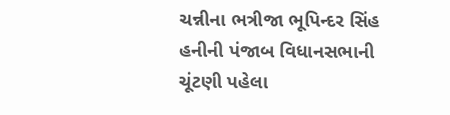ચન્નીના ભત્રીજા ભૂપિન્દર સિંહ હનીની પંજાબ વિધાનસભાની ચૂંટણી પહેલા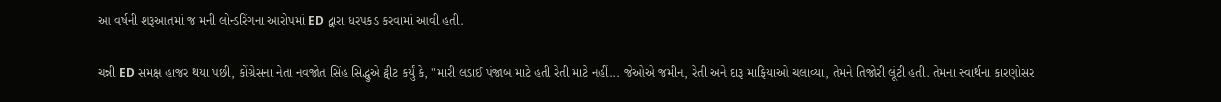આ વર્ષની શરૂઆતમાં જ મની લોન્ડરિંગના આરોપમાં ED દ્વારા ધરપકડ કરવામાં આવી હતી.

ચન્ની ED સમક્ષ હાજર થયા પછી, કોંગ્રેસના નેતા નવજોત સિંહ સિદ્ધુએ ટ્વીટ કર્યું કે, "મારી લડાઈ પંજાબ માટે હતી રેતી માટે નહીં... જેઓએ જમીન, રેતી અને દારૂ માફિયાઓ ચલાવ્યા, તેમને તિજોરી લૂંટી હતી. તેમના સ્વાર્થના કારણોસર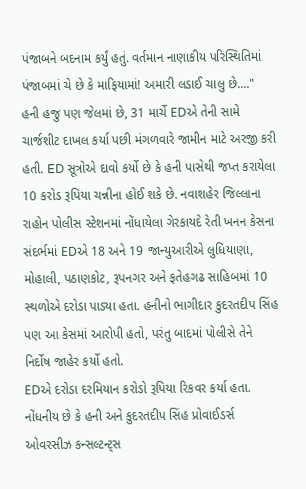પંજાબને બદનામ કર્યું હતું. વર્તમાન નાણાકીય પરિસ્થિતિમાં પંજાબમાં ચે છે કે માફિયામાં! અમારી લડાઈ ચાલુ છે...."
હની હજુ પણ જેલમાં છે, 31 માર્ચે EDએ તેની સામે ચાર્જશીટ દાખલ કર્યા પછી મંગળવારે જામીન માટે અરજી કરી હતી. ED સૂત્રોએ દાવો કર્યો છે કે હની પાસેથી જપ્ત કરાયેલા 10 કરોડ રૂપિયા ચન્નીના હોઈ શકે છે. નવાશહેર જિલ્લાના રાહોન પોલીસ સ્ટેશનમાં નોંધાયેલા ગેરકાયદે રેતી ખનન કેસના સંદર્ભમાં EDએ 18 અને 19 જાન્યુઆરીએ લુધિયાણા, મોહાલી, પઠાણકોટ, રૂપનગર અને ફતેહગઢ સાહિબમાં 10 સ્થળોએ દરોડા પાડ્યા હતા. હનીનો ભાગીદાર કુદરતદીપ સિંહ પણ આ કેસમાં આરોપી હતો, પરંતુ બાદમાં પોલીસે તેને નિર્દોષ જાહેર કર્યો હતો.
EDએ દરોડા દરમિયાન કરોડો રૂપિયા રિકવર કર્યા હતા. નોંધનીય છે કે હની અને કુદરતદીપ સિંહ પ્રોવાઈડર્સ ઓવરસીઝ કન્સલ્ટન્ટ્સ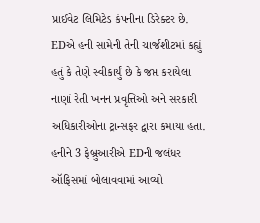પ્રાઈવેટ લિમિટેડ કંપનીના ડિરેક્ટર છે. EDએ હની સામેની તેની ચાર્જશીટમાં કહ્યું હતું કે તેણે સ્વીકાર્યું છે કે જપ્ત કરાયેલા નાણાં રેતી ખનન પ્રવૃત્તિઓ અને સરકારી અધિકારીઓના ટ્રાન્સફર દ્વારા કમાયા હતા.
હનીને 3 ફેબ્રુઆરીએ EDની જલંધર ઑફિસમાં બોલાવવામાં આવ્યો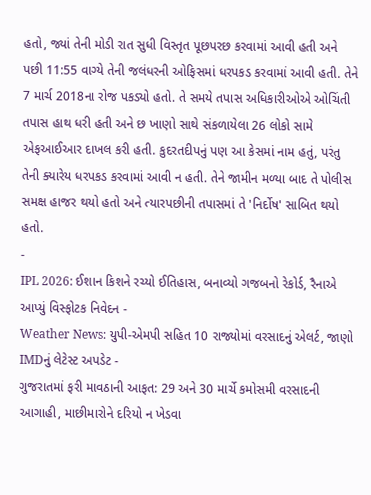હતો, જ્યાં તેની મોડી રાત સુધી વિસ્તૃત પૂછપરછ કરવામાં આવી હતી અને પછી 11:55 વાગ્યે તેની જલંધરની ઓફિસમાં ધરપકડ કરવામાં આવી હતી. તેને 7 માર્ચ 2018ના રોજ પકડ્યો હતો. તે સમયે તપાસ અધિકારીઓએ ઓચિંતી તપાસ હાથ ધરી હતી અને છ ખાણો સાથે સંકળાયેલા 26 લોકો સામે એફઆઈઆર દાખલ કરી હતી. કુદરતદીપનું પણ આ કેસમાં નામ હતું, પરંતુ તેની ક્યારેય ધરપકડ કરવામાં આવી ન હતી. તેને જામીન મળ્યા બાદ તે પોલીસ સમક્ષ હાજર થયો હતો અને ત્યારપછીની તપાસમાં તે 'નિર્દોષ' સાબિત થયો હતો.
-
IPL 2026: ઈશાન કિશને રચ્યો ઈતિહાસ, બનાવ્યો ગજબનો રેકોર્ડ, રૈનાએ આપ્યું વિસ્ફોટક નિવેદન -
Weather News: યુપી-એમપી સહિત 10 રાજ્યોમાં વરસાદનું એલર્ટ, જાણો IMDનું લેટેસ્ટ અપડેટ -
ગુજરાતમાં ફરી માવઠાની આફત: 29 અને 30 માર્ચે કમોસમી વરસાદની આગાહી, માછીમારોને દરિયો ન ખેડવા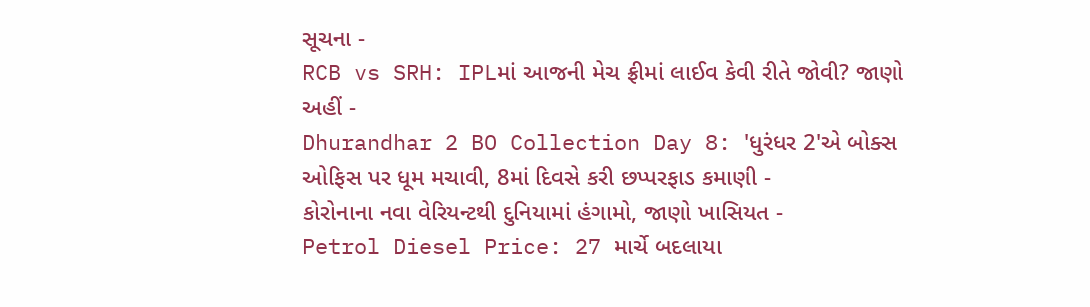સૂચના -
RCB vs SRH: IPLમાં આજની મેચ ફ્રીમાં લાઈવ કેવી રીતે જોવી? જાણો અહીં -
Dhurandhar 2 BO Collection Day 8: 'ધુરંધર 2'એ બોક્સ ઓફિસ પર ધૂમ મચાવી, 8માં દિવસે કરી છપ્પરફાડ કમાણી -
કોરોનાના નવા વેરિયન્ટથી દુનિયામાં હંગામો, જાણો ખાસિયત -
Petrol Diesel Price: 27 માર્ચે બદલાયા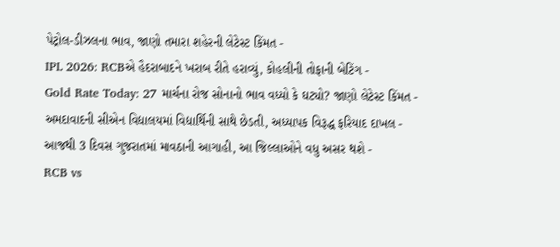પેટ્રોલ-ડીઝલના ભાવ, જાણો તમારા શહેરની લેટેસ્ટ કિંમત -
IPL 2026: RCBએ હૈદરાબાદને ખરાબ રીતે હરાવ્યું, કોહલીની તોફાની બેટિંગ -
Gold Rate Today: 27 માર્ચના રોજ સોનાનો ભાવ વધ્યો કે ઘટ્યો? જાણો લેટેસ્ટ કિંમત -
અમદાવાદની સીએન વિદ્યાલયમાં વિદ્યાર્થિની સાથે છેડતી, અધ્યાપક વિરૂદ્ધ ફરિયાદ દાખલ -
આજથી 3 દિવસ ગુજરાતમાં માવઠાની આગાહી, આ જિલ્લાઓને વધુ અસર થશે -
RCB vs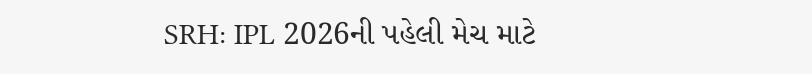SRH: IPL 2026ની પહેલી મેચ માટે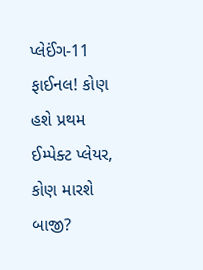પ્લેઈંગ-11 ફાઈનલ! કોણ હશે પ્રથમ ઈમ્પેક્ટ પ્લેયર, કોણ મારશે બાજી?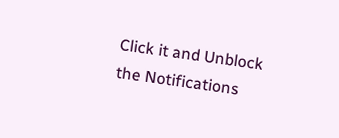Click it and Unblock the Notifications